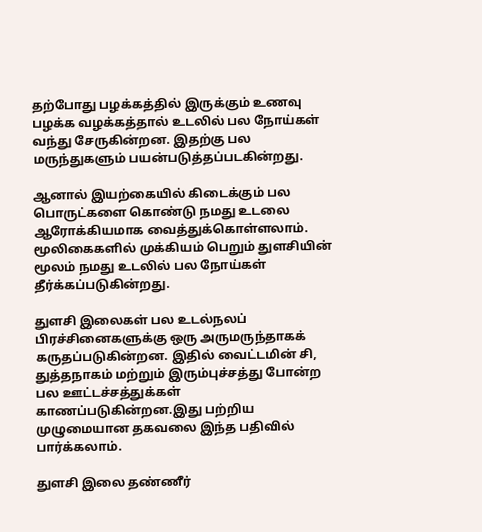தற்போது பழக்கத்தில் இருக்கும் உணவு பழக்க வழக்கத்தால் உடலில் பல நோய்கள் வந்து சேருகின்றன. இதற்கு பல மருந்துகளும் பயன்படுத்தப்படகின்றது.

ஆனால் இயற்கையில் கிடைக்கும் பல பொருட்களை கொண்டு நமது உடலை ஆரோக்கியமாக வைத்துக்கொள்ளலாம். மூலிகைகளில் முக்கியம் பெறும் துளசியின் மூலம் நமது உடலில் பல நோய்கள் தீர்க்கப்படுகின்றது.

துளசி இலைகள் பல உடல்நலப் பிரச்சினைகளுக்கு ஒரு அருமருந்தாகக் கருதப்படுகின்றன. இதில் வைட்டமின் சி, துத்தநாகம் மற்றும் இரும்புச்சத்து போன்ற பல ஊட்டச்சத்துக்கள் காணப்படுகின்றன.இது பற்றிய முழுமையான தகவலை இந்த பதிவில் பார்க்கலாம்.

துளசி இலை தண்ணீர்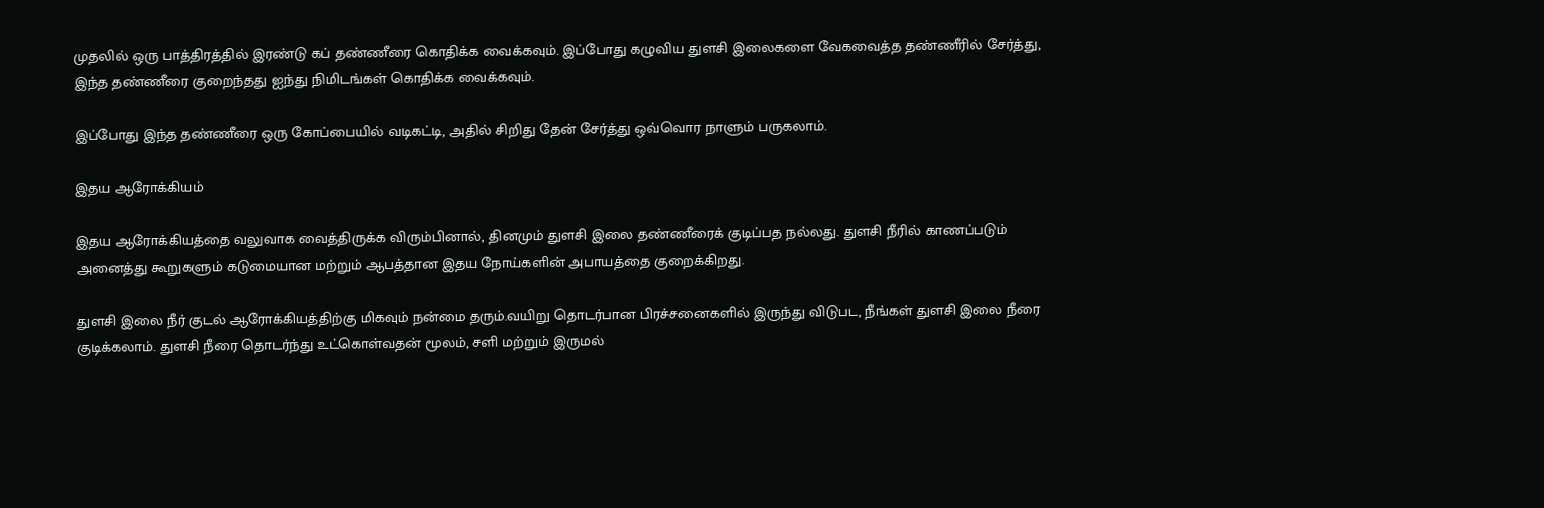முதலில் ஒரு பாத்திரத்தில் இரண்டு கப் தண்ணீரை கொதிக்க வைக்கவும். இப்போது கழுவிய துளசி இலைகளை வேகவைத்த தண்ணீரில் சேர்த்து, இந்த தண்ணீரை குறைந்தது ஐந்து நிமிடங்கள் கொதிக்க வைக்கவும்.

இப்போது இந்த தண்ணீரை ஒரு கோப்பையில் வடிகட்டி, அதில் சிறிது தேன் சேர்த்து ஒவ்வொர நாளும் பருகலாம்.

இதய ஆரோக்கியம்

இதய ஆரோக்கியத்தை வலுவாக வைத்திருக்க விரும்பினால், தினமும் துளசி இலை தண்ணீரைக் குடிப்பத நல்லது. துளசி நீரில் காணப்படும் அனைத்து கூறுகளும் கடுமையான மற்றும் ஆபத்தான இதய நோய்களின் அபாயத்தை குறைக்கிறது.

துளசி இலை நீர் குடல் ஆரோக்கியத்திற்கு மிகவும் நன்மை தரும்.வயிறு தொடர்பான பிரச்சனைகளில் இருந்து விடுபட, நீங்கள் துளசி இலை நீரை குடிக்கலாம். துளசி நீரை தொடர்ந்து உட்கொள்வதன் மூலம், சளி மற்றும் இருமல்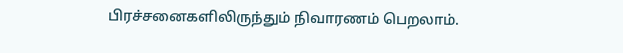பிரச்சனைகளிலிருந்தும் நிவாரணம் பெறலாம்.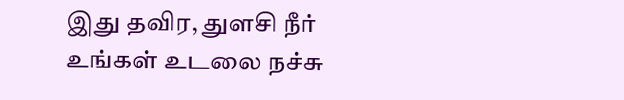இது தவிர, துளசி நீர் உங்கள் உடலை நச்சு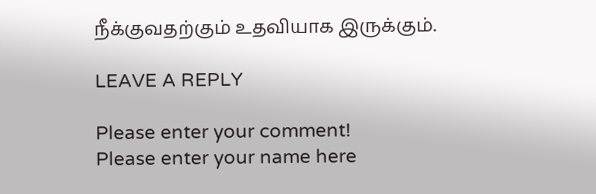நீக்குவதற்கும் உதவியாக இருக்கும்.

LEAVE A REPLY

Please enter your comment!
Please enter your name here